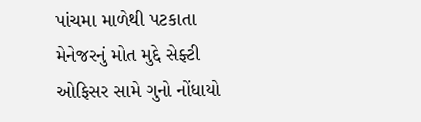પાંચમા માળેથી પટકાતા મેનેજરનું મોત મુદ્દે સેફ્ટી ઓફિસર સામે ગુનો નોંધાયો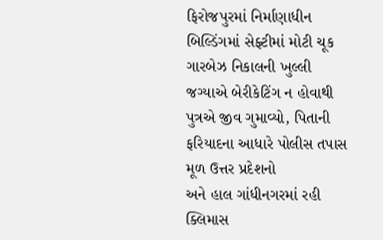ફિરોજપુરમાં નિર્માણાધીન બિલ્ડિંગમાં સેફ્ટીમાં મોટી ચૂક
ગારબેઝ નિકાલની ખુલ્લી જગ્યાએ બેરીકેટિંગ ન હોવાથી પુત્રએ જીવ ગુમાવ્યો, પિતાની ફરિયાદના આધારે પોલીસ તપાસ
મૂળ ઉત્તર પ્રદેશનો
અને હાલ ગાંધીનગરમાં રહી ક્લિમાસ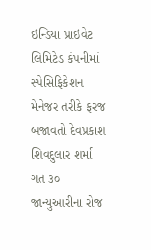ઇન્ડિયા પ્રાઇવેટ લિમિટેડ કંપનીમાં સ્પેસિફિકેશન
મેનેજર તરીકે ફરજ બજાવતો દેવપ્રકાશ શિવદુલાર શર્મા ગત ૩૦ જાન્યુઆરીના રોજ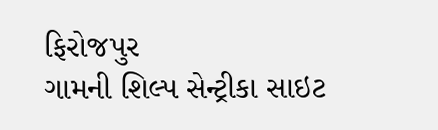ફિરોજપુર
ગામની શિલ્પ સેન્ટ્રીકા સાઇટ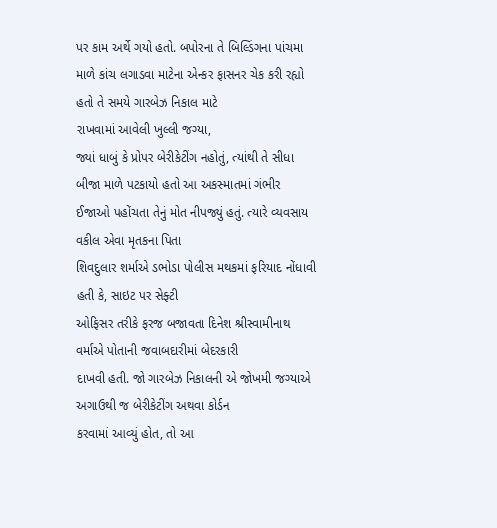પર કામ અર્થે ગયો હતો. બપોરના તે બિલ્ડિંગના પાંચમા
માળે કાંચ લગાડવા માટેના એન્કર ફાસનર ચેક કરી રહ્યો હતો તે સમયે ગારબેઝ નિકાલ માટે
રાખવામાં આવેલી ખુલ્લી જગ્યા,
જ્યાં ધાબું કે પ્રોપર બેરીકેટીંગ નહોતું, ત્યાંથી તે સીધા બીજા માળે પટકાયો હતો આ અકસ્માતમાં ગંભીર
ઈજાઓ પહોંચતા તેનું મોત નીપજ્યું હતું. ત્યારે વ્યવસાય વકીલ એવા મૃતકના પિતા
શિવદુલાર શર્માએ ડભોડા પોલીસ મથકમાં ફરિયાદ નોંધાવી હતી કે, સાઇટ પર સેફ્ટી
ઓફિસર તરીકે ફરજ બજાવતા દિનેશ શ્રીસ્વામીનાથ વર્માએ પોતાની જવાબદારીમાં બેદરકારી
દાખવી હતી. જો ગારબેઝ નિકાલની એ જોખમી જગ્યાએ અગાઉથી જ બેરીકેટીંગ અથવા કોર્ડન
કરવામાં આવ્યું હોત, તો આ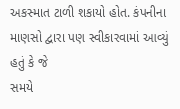અકસ્માત ટાળી શકાયો હોત. કંપનીના માણસો દ્વારા પણ સ્વીકારવામાં આવ્યું હતું કે જે
સમયે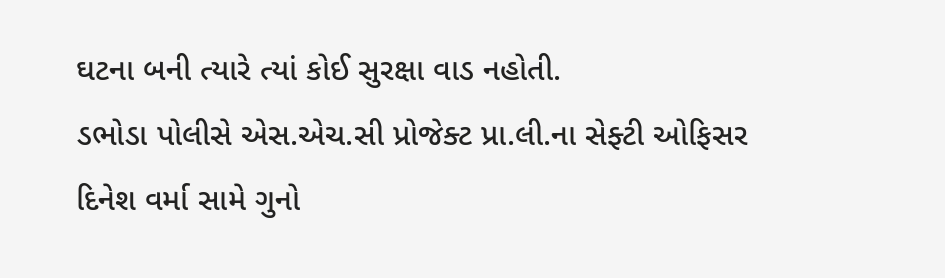ઘટના બની ત્યારે ત્યાં કોઈ સુરક્ષા વાડ નહોતી.
ડભોડા પોલીસે એસ.એચ.સી પ્રોજેક્ટ પ્રા.લી.ના સેફ્ટી ઓફિસર
દિનેશ વર્મા સામે ગુનો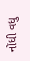નોંધી વધુ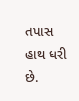તપાસ હાથ ધરી છે.